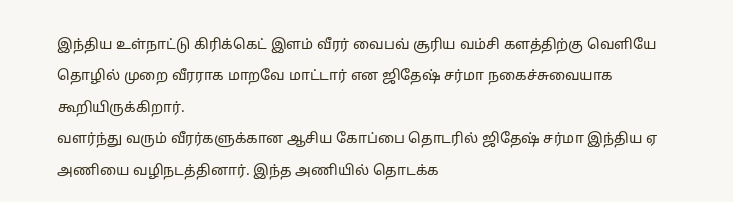இந்திய உள்நாட்டு கிரிக்கெட் இளம் வீரர் வைபவ் சூரிய வம்சி களத்திற்கு வெளியே தொழில் முறை வீரராக மாறவே மாட்டார் என ஜிதேஷ் சர்மா நகைச்சுவையாக கூறியிருக்கிறார்.
வளர்ந்து வரும் வீரர்களுக்கான ஆசிய கோப்பை தொடரில் ஜிதேஷ் சர்மா இந்திய ஏ அணியை வழிநடத்தினார். இந்த அணியில் தொடக்க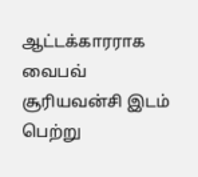ஆட்டக்காரராக வைபவ் சூரியவன்சி இடம் பெற்று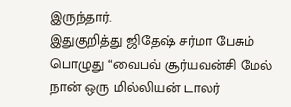இருந்தார்.
இதுகுறித்து ஜிதேஷ் சர்மா பேசும் பொழுது “வைபவ் சூர்யவன்சி மேல் நான் ஒரு மில்லியன் டாலர்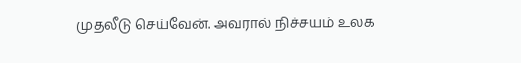முதலீடு செய்வேன். அவரால் நிச்சயம் உலக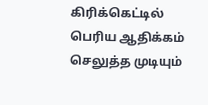கிரிக்கெட்டில் பெரிய ஆதிக்கம் செலுத்த முடியும்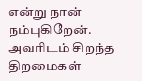என்று நான் நம்புகிறேன். அவரிடம் சிறந்த திறமைகள்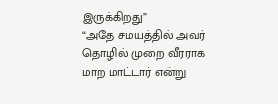இருக்கிறது”
“அதே சமயத்தில் அவர் தொழில் முறை வீரராக மாற மாட்டார் என்று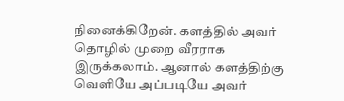நினைக்கிறேன். களத்தில் அவர் தொழில் முறை வீரராக இருக்கலாம். ஆனால் களத்திற்கு வெளியே அப்படியே அவர்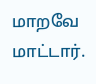மாறவே மாட்டார்.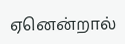ஏனென்றால்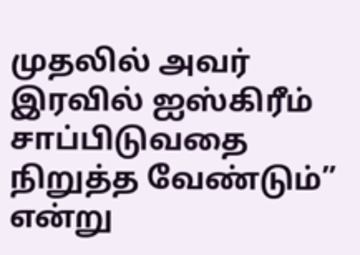முதலில் அவர் இரவில் ஐஸ்கிரீம் சாப்பிடுவதை நிறுத்த வேண்டும்” என்று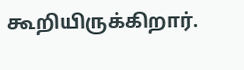கூறியிருக்கிறார்.